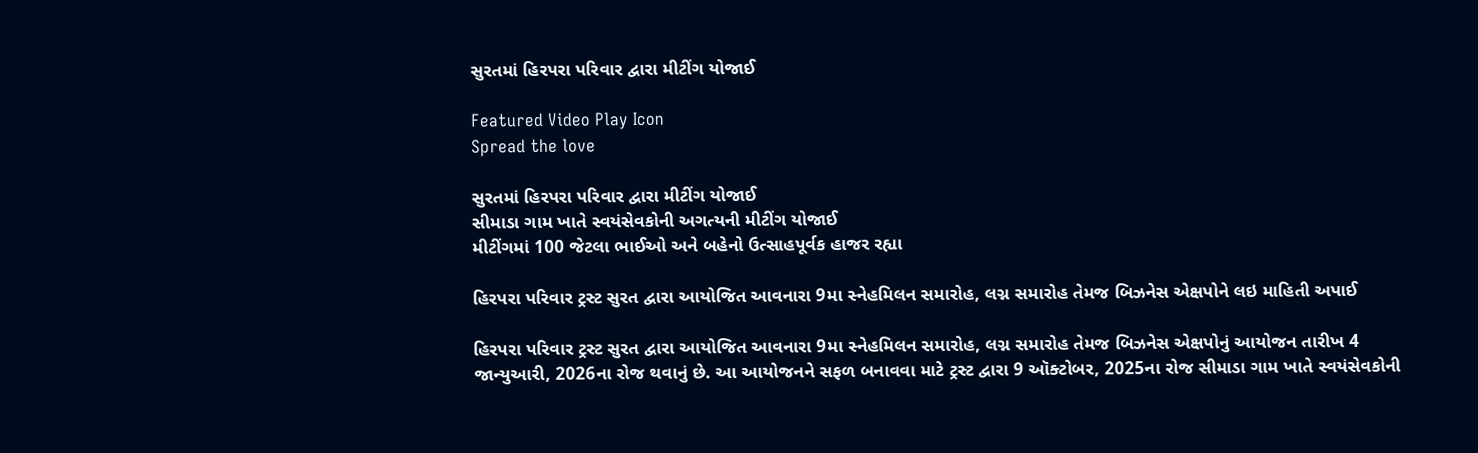સુરતમાં હિરપરા પરિવાર દ્વારા મીટીંગ યોજાઈ

Featured Video Play Icon
Spread the love

સુરતમાં હિરપરા પરિવાર દ્વારા મીટીંગ યોજાઈ
સીમાડા ગામ ખાતે સ્વયંસેવકોની અગત્યની મીટીંગ યોજાઈ
મીટીંગમાં 100 જેટલા ભાઈઓ અને બહેનો ઉત્સાહપૂર્વક હાજર રહ્યા

હિરપરા પરિવાર ટ્રસ્ટ સુરત દ્વારા આયોજિત આવનારા 9મા સ્નેહમિલન સમારોહ, લગ્ન સમારોહ તેમજ બિઝનેસ એક્ષપોને લઇ માહિતી અપાઈ

હિરપરા પરિવાર ટ્રસ્ટ સુરત દ્વારા આયોજિત આવનારા 9મા સ્નેહમિલન સમારોહ, લગ્ન સમારોહ તેમજ બિઝનેસ એક્ષપોનું આયોજન તારીખ 4 જાન્યુઆરી, 2026ના રોજ થવાનું છે. આ આયોજનને સફળ બનાવવા માટે ટ્રસ્ટ દ્વારા 9 ઑક્ટોબર, 2025ના રોજ સીમાડા ગામ ખાતે સ્વયંસેવકોની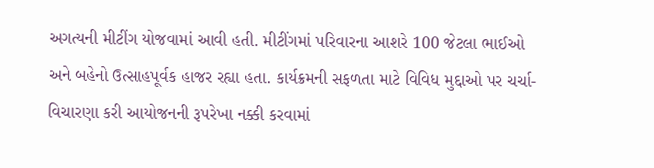અગત્યની મીટીંગ યોજવામાં આવી હતી. મીટીંગમાં પરિવારના આશરે 100 જેટલા ભાઈઓ અને બહેનો ઉત્સાહપૂર્વક હાજર રહ્યા હતા. કાર્યક્રમની સફળતા માટે વિવિધ મુદ્દાઓ પર ચર્ચા-વિચારણા કરી આયોજનની રૂપરેખા નક્કી કરવામાં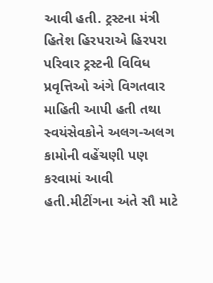આવી હતી. ટ્રસ્ટના મંત્રી હિતેશ હિરપરાએ હિરપરા પરિવાર ટ્રસ્ટની વિવિધ પ્રવૃત્તિઓ અંગે વિગતવાર માહિતી આપી હતી તથા સ્વયંસેવકોને અલગ-અલગ કામોની વહેંચણી પણ કરવામાં આવી હતી.મીટીંગના અંતે સૌ માટે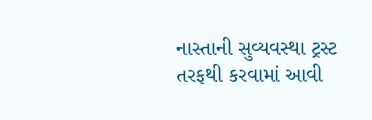નાસ્તાની સુવ્યવસ્થા ટ્રસ્ટ તરફથી કરવામાં આવી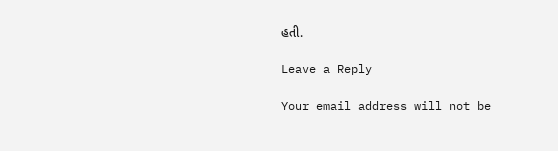હતી.

Leave a Reply

Your email address will not be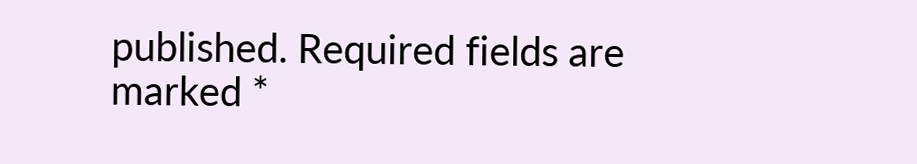published. Required fields are marked *